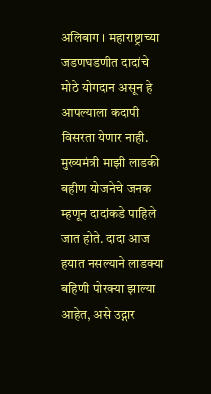अलिबाग । महाराष्ट्राच्या जडणघडणीत दादांचे मोठे योगदान असून हे आपल्याला कदापी विसरता येणार नाही. मुख्यमंत्री माझी लाडकी बहीण योजनेचे जनक म्हणून दादांकडे पाहिले जात होते. दादा आज हयात नसल्याने लाडक्या बहिणी पोरक्या झाल्या आहेत, असे उद्गार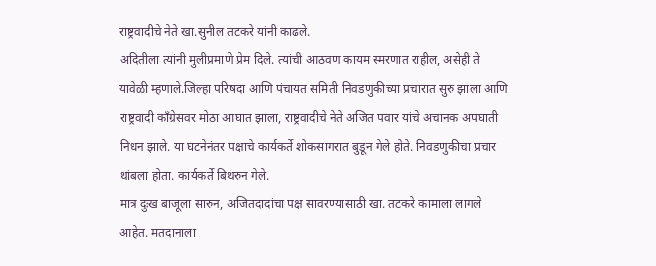राष्ट्रवादीचे नेते खा.सुनील तटकरे यांनी काढले.
अदितीला त्यांनी मुलीप्रमाणे प्रेम दिले. त्यांची आठवण कायम स्मरणात राहील, असेही ते यावेळी म्हणाले.जिल्हा परिषदा आणि पंचायत समिती निवडणुकीच्या प्रचारात सुरु झाला आणि राष्ट्रवादी काँग्रेसवर मोठा आघात झाला, राष्ट्रवादीचे नेते अजित पवार यांचे अचानक अपघाती निधन झाले. या घटनेनंतर पक्षाचे कार्यकर्ते शोकसागरात बुडून गेले होते. निवडणुकीचा प्रचार थांबला होता. कार्यकर्ते बिथरुन गेले.
मात्र दुःख बाजूला सारुन, अजितदादांचा पक्ष सावरण्यासाठी खा. तटकरे कामाला लागले आहेत. मतदानाला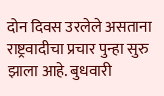दोन दिवस उरलेले असताना राष्ट्रवादीचा प्रचार पुन्हा सुरु झाला आहे. बुधवारी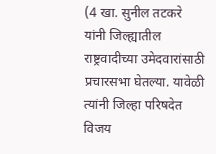(4 खा. सुनील तटकरे यांनी जिल्ह्यातील राष्ट्रवादीच्या उमेदवारांसाठी प्रचारसभा घेतल्या. यावेळी त्यांनी जिल्हा परिषदेत विजय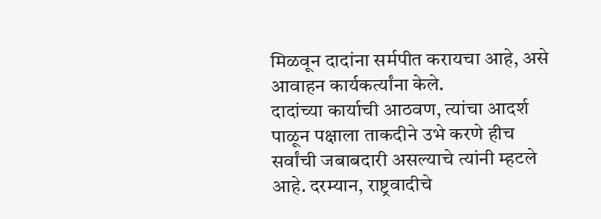मिळवून दादांना सर्मपीत करायचा आहे, असे आवाहन कार्यकर्त्यांना केले.
दादांच्या कार्याची आठवण, त्यांचा आदर्श पाळून पक्षाला ताकदीने उभे करणे हीच सर्वांची जबाबदारी असल्याचे त्यांनी म्हटले आहे. दरम्यान, राष्ट्रवादीचे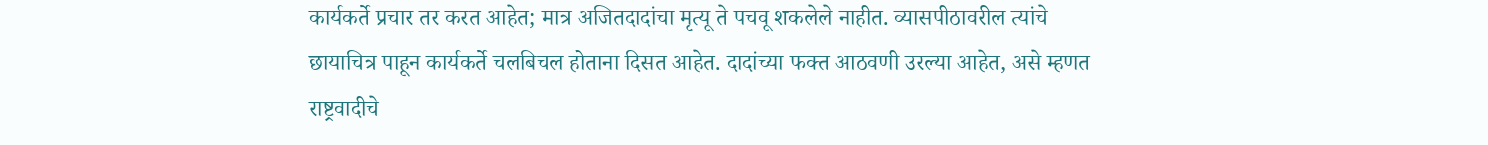कार्यकर्ते प्रचार तर करत आहेत; मात्र अजितदादांचा मृत्यू ते पचवू शकलेले नाहीत. व्यासपीठावरील त्यांचे छायाचित्र पाहून कार्यकर्ते चलबिचल होताना दिसत आहेत. दादांच्या फक्त आठवणी उरल्या आहेत, असे म्हणत राष्ट्रवादीचे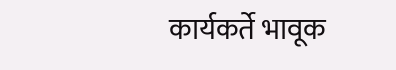कार्यकर्ते भावूक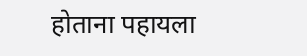होताना पहायला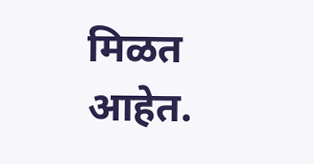मिळत आहेत.